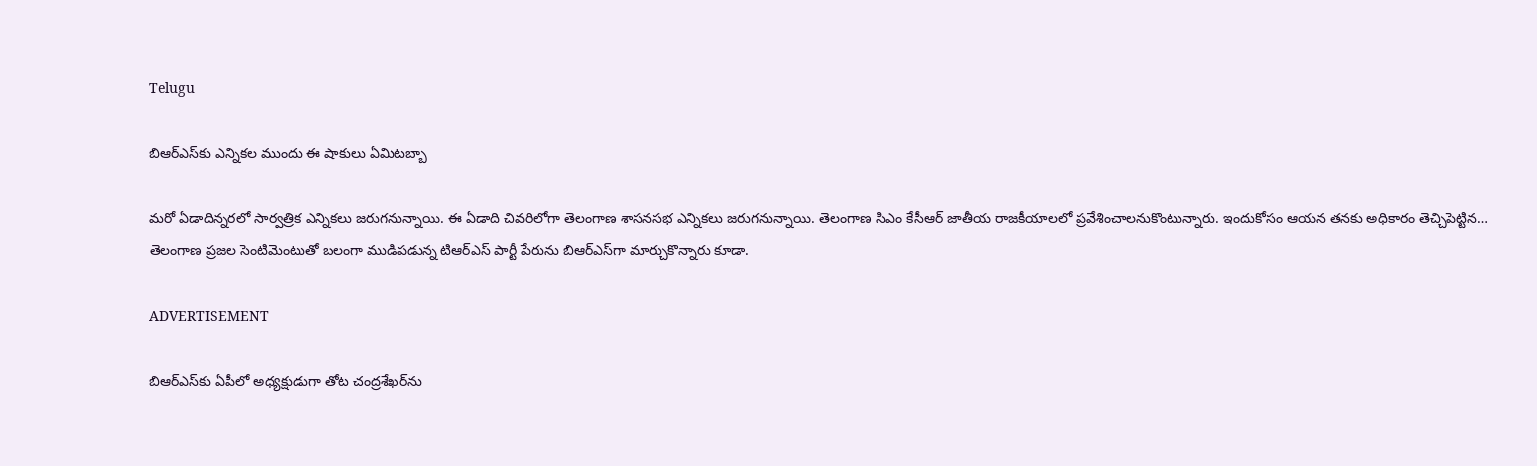Telugu

బిఆర్ఎస్‌కు ఎన్నికల ముందు ఈ షాకులు ఏమిటబ్బా

మరో ఏడాదిన్నరలో సార్వత్రిక ఎన్నికలు జరుగనున్నాయి. ఈ ఏడాది చివరిలోగా తెలంగాణ శాసనసభ ఎన్నికలు జరుగనున్నాయి. తెలంగాణ సిఎం కేసీఆర్‌ జాతీయ రాజకీయాలలో ప్రవేశించాలనుకొంటున్నారు. ఇందుకోసం ఆయన తనకు అధికారం తెచ్చిపెట్టిన… తెలంగాణ ప్రజల సెంటిమెంటుతో బలంగా ముడిపడున్న టిఆర్ఎస్‌ పార్టీ పేరును బిఆర్ఎస్‌గా మార్చుకొన్నారు కూడా.

ADVERTISEMENT

బిఆర్ఎస్‌కు ఏపీలో అధ్యక్షుడుగా తోట చంద్రశేఖర్‌ను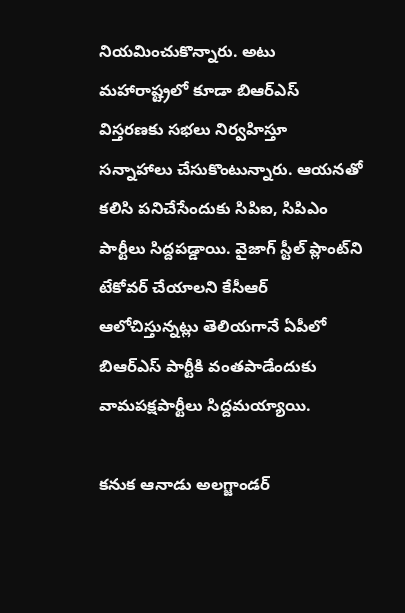నియమించుకొన్నారు. అటు మహారాష్ట్రలో కూడా బిఆర్ఎస్‌ విస్తరణకు సభలు నిర్వహిస్తూ సన్నాహాలు చేసుకొంటున్నారు. ఆయనతో కలిసి పనిచేసేందుకు సిపిఐ, సిపిఎం పార్టీలు సిద్దపడ్డాయి. వైజాగ్ స్టీల్ ప్లాంట్‌ని టేకోవర్ చేయాలని కేసీఆర్‌ ఆలోచిస్తున్నట్లు తెలియగానే ఏపీలో బిఆర్ఎస్‌ పార్టీకి వంతపాడేందుకు వామపక్షపార్టీలు సిద్దమయ్యాయి.

కనుక ఆనాడు అలగ్జాండర్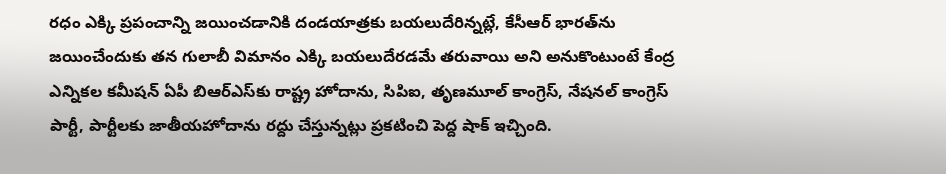రధం ఎక్కి ప్రపంచాన్ని జయించడానికి దండయాత్రకు బయలుదేరిన్నట్లే, కేసీఆర్‌ భారత్‌ను జయించేందుకు తన గులాబీ విమానం ఎక్కి బయలుదేరడమే తరువాయి అని అనుకొంటుంటే కేంద్ర ఎన్నికల కమీషన్‌ ఏపీ బిఆర్ఎస్‌కు రాష్ట్ర హోదాను, సిపిఐ, తృణమూల్ కాంగ్రెస్‌, నేషనల్ కాంగ్రెస్‌ పార్టీ, పార్టీలకు జాతీయహోదాను రద్దు చేస్తున్నట్లు ప్రకటించి పెద్ద షాక్ ఇచ్చింది.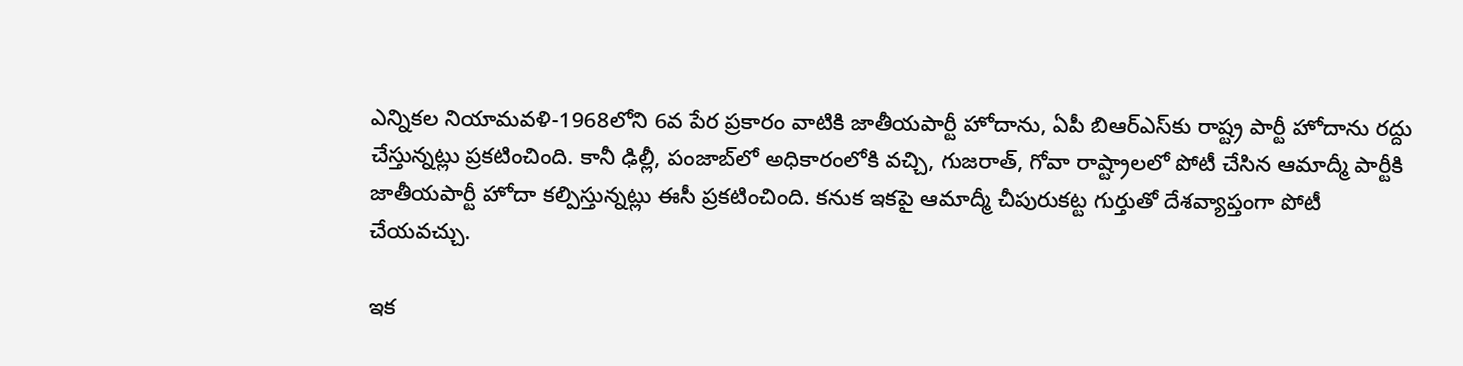ఎన్నికల నియామవళి-1968లోని 6వ పేర ప్రకారం వాటికి జాతీయపార్టీ హోదాను, ఏపీ బిఆర్ఎస్‌కు రాష్ట్ర పార్టీ హోదాను రద్దు చేస్తున్నట్లు ప్రకటించింది. కానీ ఢిల్లీ, పంజాబ్‌లో అధికారంలోకి వచ్చి, గుజరాత్‌, గోవా రాష్ట్రాలలో పోటీ చేసిన ఆమాద్మీ పార్టీకి జాతీయపార్టీ హోదా కల్పిస్తున్నట్లు ఈసీ ప్రకటించింది. కనుక ఇకపై ఆమాద్మీ చీపురుకట్ట గుర్తుతో దేశవ్యాప్తంగా పోటీ చేయవచ్చు.

ఇక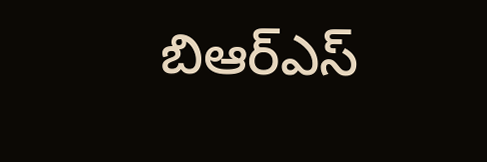బిఆర్ఎస్‌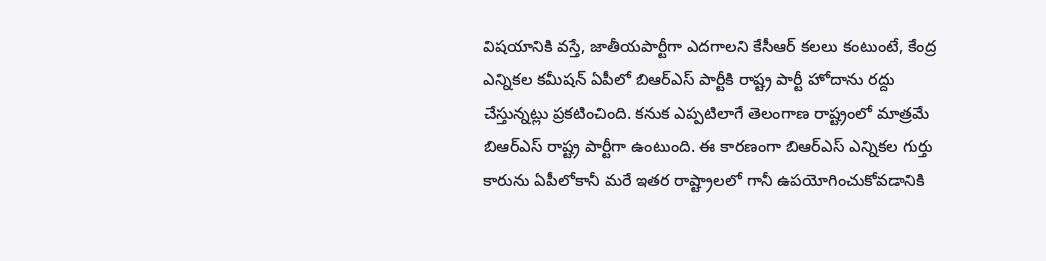విషయానికి వస్తే, జాతీయపార్టీగా ఎదగాలని కేసీఆర్‌ కలలు కంటుంటే, కేంద్ర ఎన్నికల కమీషన్‌ ఏపీలో బిఆర్ఎస్‌ పార్టీకి రాష్ట్ర పార్టీ హోదాను రద్దు చేస్తున్నట్లు ప్రకటించింది. కనుక ఎప్పటిలాగే తెలంగాణ రాష్ట్రంలో మాత్రమే బిఆర్ఎస్‌ రాష్ట్ర పార్టీగా ఉంటుంది. ఈ కారణంగా బిఆర్ఎస్‌ ఎన్నికల గుర్తు కారును ఏపీలోకానీ మరే ఇతర రాష్ట్రాలలో గానీ ఉపయోగించుకోవడానికి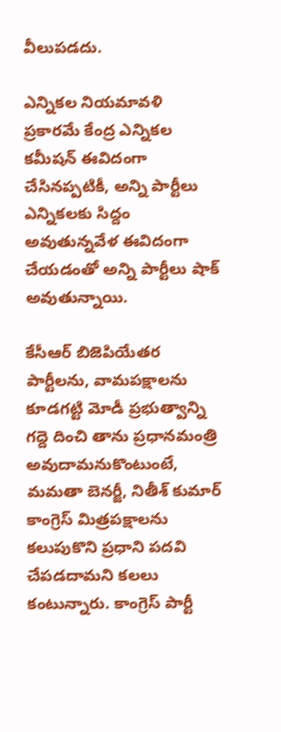వీలుపడదు.

ఎన్నికల నియమావళి ప్రకారమే కేంద్ర ఎన్నికల కమీషన్‌ ఈవిదంగా చేసినప్పటికీ, అన్ని పార్టీలు ఎన్నికలకు సిద్దం అవుతున్నవేళ ఈవిదంగా చేయడంతో అన్ని పార్టీలు షాక్ అవుతున్నాయి.

కేసీఆర్‌ బిజెపియేతర పార్టీలను, వామపక్షాలను కూడగట్టి మోడీ ప్రభుత్వాన్ని గద్దె దించి తాను ప్రధానమంత్రి అవుదామనుకొంటుంటే, మమతా బెనర్జీ, నితీశ్ కుమార్‌ కాంగ్రెస్‌ మిత్రపక్షాలను కలుపుకొని ప్రధాని పదవి చేపడదామని కలలు కంటున్నారు. కాంగ్రెస్ పార్టీ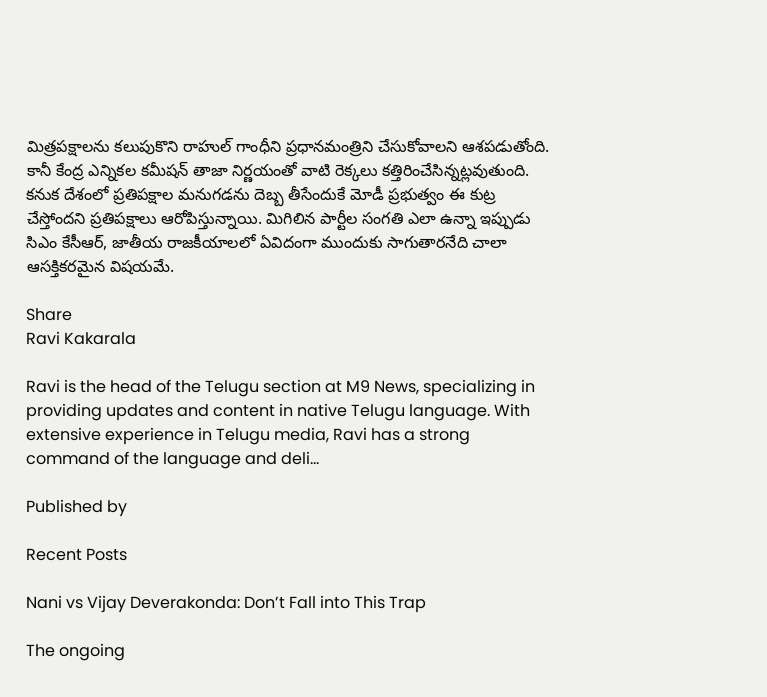మిత్రపక్షాలను కలుపుకొని రాహుల్ గాంధీని ప్రధానమంత్రిని చేసుకోవాలని ఆశపడుతోంది. కానీ కేంద్ర ఎన్నికల కమీషన్‌ తాజా నిర్ణయంతో వాటి రెక్కలు కత్తిరించేసిన్నట్లవుతుంది. కనుక దేశంలో ప్రతిపక్షాల మనుగడను దెబ్బ తీసేందుకే మోడీ ప్రభుత్వం ఈ కుట్ర చేస్తోందని ప్రతిపక్షాలు ఆరోపిస్తున్నాయి. మిగిలిన పార్టీల సంగతి ఎలా ఉన్నా ఇప్పుడు సిఎం కేసీఆర్‌, జాతీయ రాజకీయాలలో ఏవిదంగా ముందుకు సాగుతారనేది చాలా ఆసక్తికరమైన విషయమే.

Share
Ravi Kakarala

Ravi is the head of the Telugu section at M9 News, specializing in providing updates and content in native Telugu language. With extensive experience in Telugu media, Ravi has a strong command of the language and deli…

Published by

Recent Posts

Nani vs Vijay Deverakonda: Don’t Fall into This Trap

The ongoing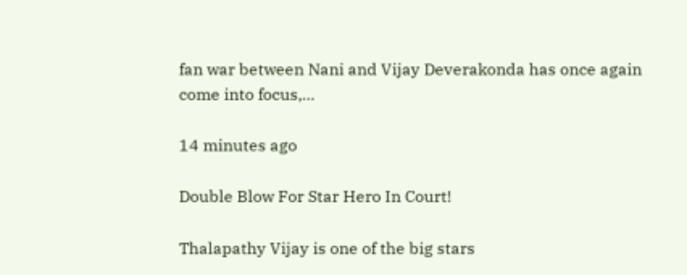fan war between Nani and Vijay Deverakonda has once again come into focus,…

14 minutes ago

Double Blow For Star Hero In Court!

Thalapathy Vijay is one of the big stars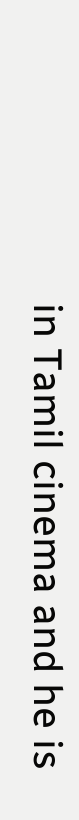in Tamil cinema and he is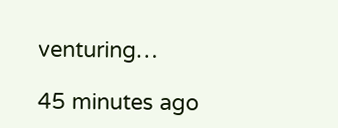venturing…

45 minutes ago